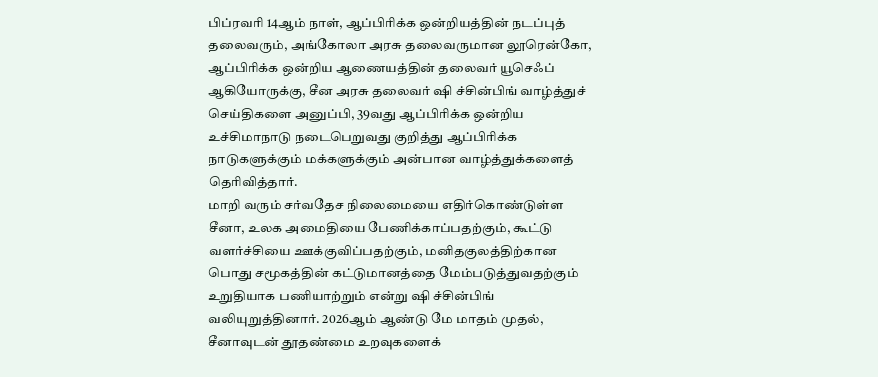பிப்ரவரி 14ஆம் நாள், ஆப்பிரிக்க ஒன்றியத்தின் நடப்புத் தலைவரும், அங்கோலா அரசு தலைவருமான லூரென்கோ, ஆப்பிரிக்க ஒன்றிய ஆணையத்தின் தலைவர் யூசெஃப் ஆகியோருக்கு, சீன அரசு தலைவர் ஷி ச்சின்பிங் வாழ்த்துச் செய்திகளை அனுப்பி, 39வது ஆப்பிரிக்க ஒன்றிய உச்சிமாநாடு நடைபெறுவது குறித்து ஆப்பிரிக்க நாடுகளுக்கும் மக்களுக்கும் அன்பான வாழ்த்துக்களைத் தெரிவித்தார்.
மாறி வரும் சர்வதேச நிலைமையை எதிர்கொண்டுள்ள சீனா, உலக அமைதியை பேணிக்காப்பதற்கும், கூட்டு வளர்ச்சியை ஊக்குவிப்பதற்கும், மனிதகுலத்திற்கான பொது சமூகத்தின் கட்டுமானத்தை மேம்படுத்துவதற்கும் உறுதியாக பணியாற்றும் என்று ஷி ச்சின்பிங் வலியுறுத்தினார். 2026ஆம் ஆண்டு மே மாதம் முதல், சீனாவுடன் தூதண்மை உறவுகளைக்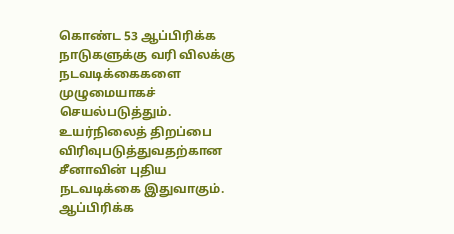கொண்ட 53 ஆப்பிரிக்க நாடுகளுக்கு வரி விலக்கு நடவடிக்கைகளை முழுமையாகச் செயல்படுத்தும். உயர்நிலைத் திறப்பை விரிவுபடுத்துவதற்கான சீனாவின் புதிய நடவடிக்கை இதுவாகும். ஆப்பிரிக்க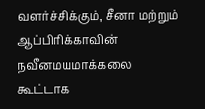வளர்ச்சிக்கும், சீனா மற்றும் ஆப்பிரிக்காவின் நவீனமயமாக்கலை கூட்டாக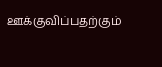ஊக்குவிப்பதற்கும்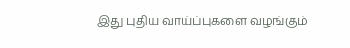இது புதிய வாய்ப்புகளை வழங்கும்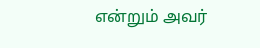என்றும் அவர்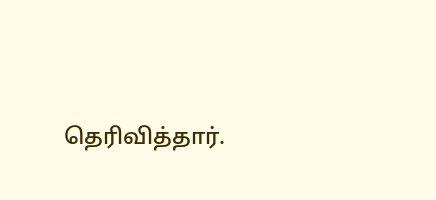தெரிவித்தார்.